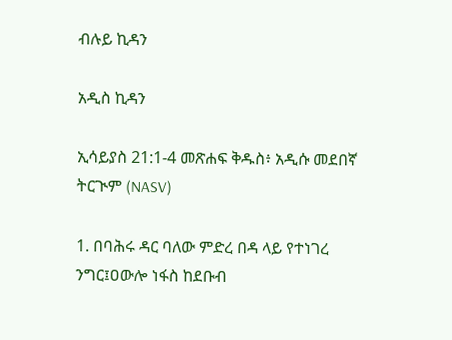ብሉይ ኪዳን

አዲስ ኪዳን

ኢሳይያስ 21:1-4 መጽሐፍ ቅዱስ፥ አዲሱ መደበኛ ትርጒም (NASV)

1. በባሕሩ ዳር ባለው ምድረ በዳ ላይ የተነገረ ንግር፤ዐውሎ ነፋስ ከደቡብ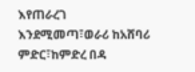እየጠራረገ እንደሚመጣ፣ወራሪ ከአሸባሪ ምድር፣ከምድረ በዳ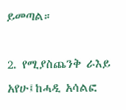ይመጣል።

2. የሚያስጨንቅ ራእይ አየሁ፤ከሓዲ አሳልፎ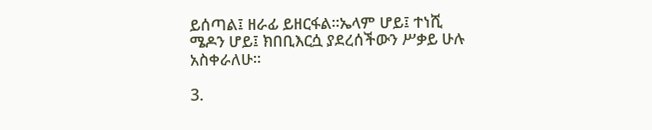ይሰጣል፤ ዘራፊ ይዘርፋል።ኤላም ሆይ፤ ተነሺ ሜዶን ሆይ፤ ክበቢእርሷ ያደረሰችውን ሥቃይ ሁሉ አስቀራለሁ።

3.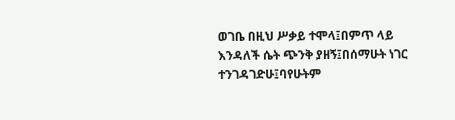ወገቤ በዚህ ሥቃይ ተሞላ፤በምጥ ላይ እንዳለች ሴት ጭንቅ ያዘኝ፤በሰማሁት ነገር ተንገዳገድሁ፤ባየሁትም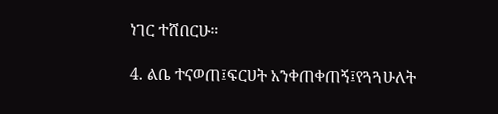ነገር ተሸበርሁ።

4. ልቤ ተናወጠ፤ፍርሀት አንቀጠቀጠኝ፤የጓጓሁለት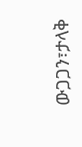ውጋጋን፣ታላቅ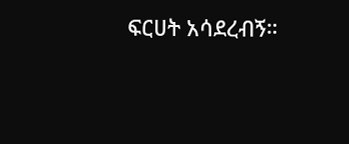ፍርሀት አሳደረብኝ።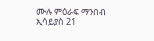ሙሉ ምዕራፍ ማንበብ ኢሳይያስ 21